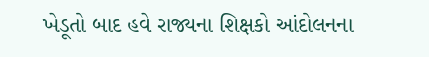ખેડૂતો બાદ હવે રાજ્યના શિક્ષકો આંદોલનના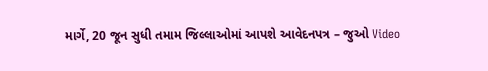માર્ગે, 20 જૂન સુધી તમામ જિલ્લાઓમાં આપશે આવેદનપત્ર – જુઓ Video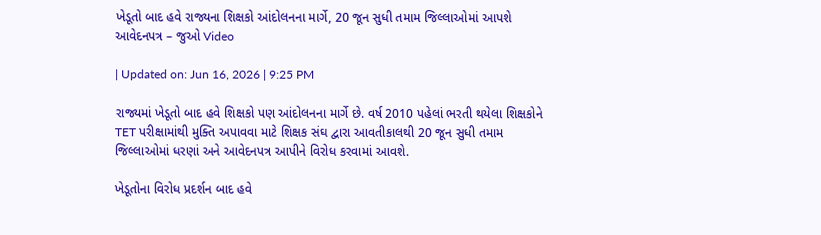ખેડૂતો બાદ હવે રાજ્યના શિક્ષકો આંદોલનના માર્ગે, 20 જૂન સુધી તમામ જિલ્લાઓમાં આપશે આવેદનપત્ર – જુઓ Video

| Updated on: Jun 16, 2026 | 9:25 PM

રાજ્યમાં ખેડૂતો બાદ હવે શિક્ષકો પણ આંદોલનના માર્ગે છે. વર્ષ 2010 પહેલાં ભરતી થયેલા શિક્ષકોને TET પરીક્ષામાંથી મુક્તિ અપાવવા માટે શિક્ષક સંઘ દ્વારા આવતીકાલથી 20 જૂન સુધી તમામ જિલ્લાઓમાં ધરણાં અને આવેદનપત્ર આપીને વિરોધ કરવામાં આવશે.

ખેડૂતોના વિરોધ પ્રદર્શન બાદ હવે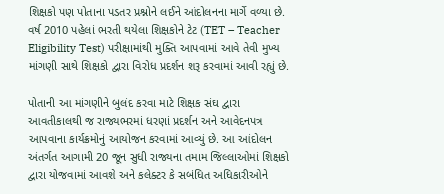શિક્ષકો પણ પોતાના પડતર પ્રશ્નોને લઈને આંદોલનના માર્ગે વળ્યા છે. વર્ષ 2010 પહેલાં ભરતી થયેલા શિક્ષકોને ટેટ (TET – Teacher Eligibility Test) પરીક્ષામાંથી મુક્તિ આપવામાં આવે તેવી મુખ્ય માંગણી સાથે શિક્ષકો દ્વારા વિરોધ પ્રદર્શન શરૂ કરવામાં આવી રહ્યું છે.

પોતાની આ માંગણીને બુલંદ કરવા માટે શિક્ષક સંઘ દ્વારા આવતીકાલથી જ રાજ્યભરમાં ધરણાં પ્રદર્શન અને આવેદનપત્ર આપવાના કાર્યક્રમોનું આયોજન કરવામાં આવ્યું છે. આ આંદોલન અંતર્ગત આગામી 20 જૂન સુધી રાજ્યના તમામ જિલ્લાઓમાં શિક્ષકો દ્વારા યોજવામાં આવશે અને કલેક્ટર કે સબંધિત અધિકારીઓને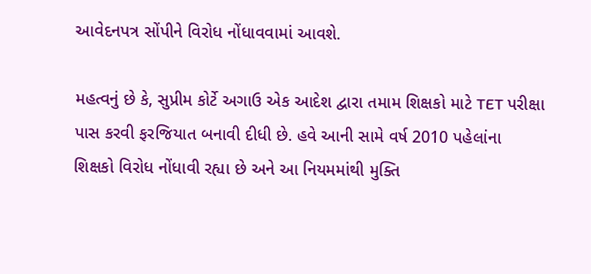આવેદનપત્ર સોંપીને વિરોધ નોંધાવવામાં આવશે.

મહત્વનું છે કે, સુપ્રીમ કોર્ટે અગાઉ એક આદેશ દ્વારા તમામ શિક્ષકો માટે TET પરીક્ષા પાસ કરવી ફરજિયાત બનાવી દીધી છે. હવે આની સામે વર્ષ 2010 પહેલાંના શિક્ષકો વિરોધ નોંધાવી રહ્યા છે અને આ નિયમમાંથી મુક્તિ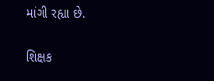માંગી રહ્યા છે.

શિક્ષક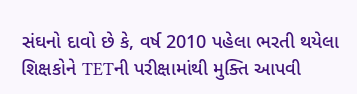સંઘનો દાવો છે કે, વર્ષ 2010 પહેલા ભરતી થયેલા શિક્ષકોને TETની પરીક્ષામાંથી મુક્તિ આપવી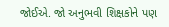જોઈએ. જો અનુભવી શિક્ષકોને પણ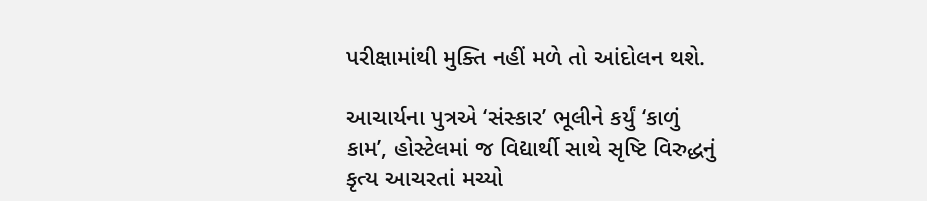પરીક્ષામાંથી મુક્તિ નહીં મળે તો આંદોલન થશે.

આચાર્યના પુત્રએ ‘સંસ્કાર’ ભૂલીને કર્યું ‘કાળું કામ’, હોસ્ટેલમાં જ વિદ્યાર્થી સાથે સૃષ્ટિ વિરુદ્ધનું કૃત્ય આચરતાં મચ્યો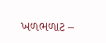ખળભળાટ –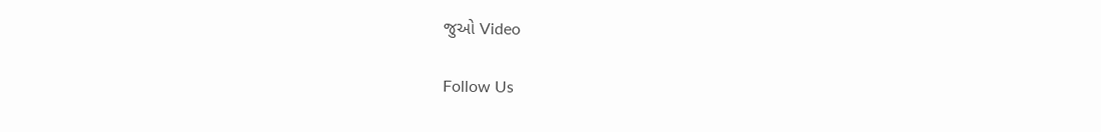જુઓ Video

Follow Us